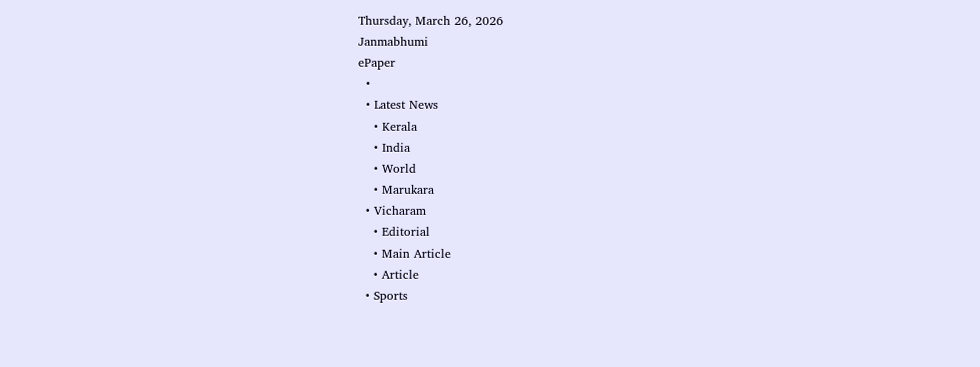Thursday, March 26, 2026
Janmabhumi
ePaper
  •
  • Latest News
    • Kerala
    • India
    • World
    • Marukara
  • Vicharam
    • Editorial
    • Main Article
    • Article
  • Sports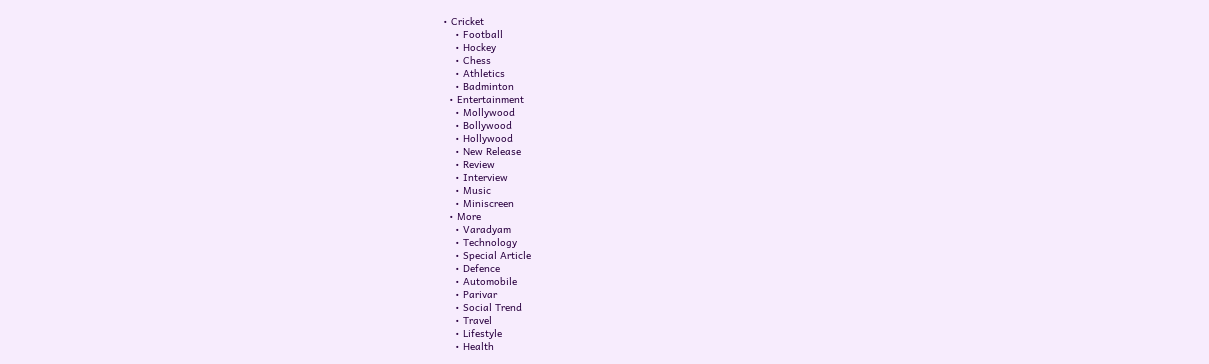• Cricket
    • Football
    • Hockey
    • Chess
    • Athletics
    • Badminton
  • Entertainment
    • Mollywood
    • Bollywood
    • Hollywood
    • New Release
    • Review
    • Interview
    • Music
    • Miniscreen
  • More
    • Varadyam
    • Technology
    • Special Article
    • Defence
    • Automobile
    • Parivar
    • Social Trend
    • Travel
    • Lifestyle
    • Health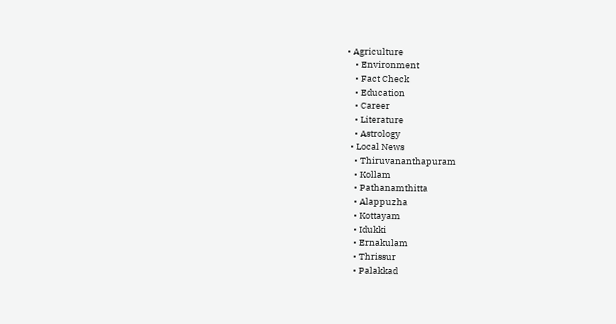• Agriculture
    • Environment
    • Fact Check
    • Education
    • Career
    • Literature
    • Astrology
  • Local News
    • Thiruvananthapuram
    • Kollam
    • Pathanamthitta
    • Alappuzha
    • Kottayam
    • Idukki
    • Ernakulam
    • Thrissur
    • Palakkad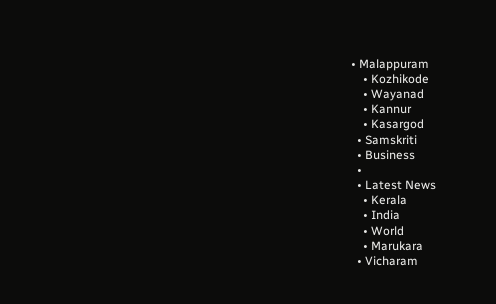• Malappuram
    • Kozhikode
    • Wayanad
    • Kannur
    • Kasargod
  • Samskriti
  • Business
  •
  • Latest News
    • Kerala
    • India
    • World
    • Marukara
  • Vicharam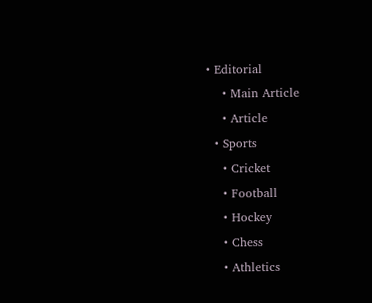• Editorial
    • Main Article
    • Article
  • Sports
    • Cricket
    • Football
    • Hockey
    • Chess
    • Athletics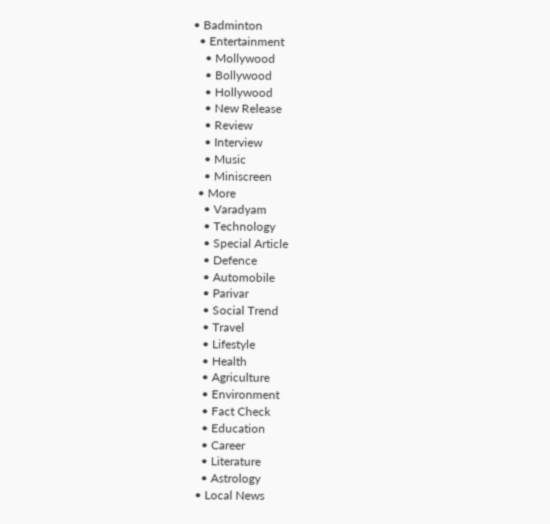• Badminton
  • Entertainment
    • Mollywood
    • Bollywood
    • Hollywood
    • New Release
    • Review
    • Interview
    • Music
    • Miniscreen
  • More
    • Varadyam
    • Technology
    • Special Article
    • Defence
    • Automobile
    • Parivar
    • Social Trend
    • Travel
    • Lifestyle
    • Health
    • Agriculture
    • Environment
    • Fact Check
    • Education
    • Career
    • Literature
    • Astrology
  • Local News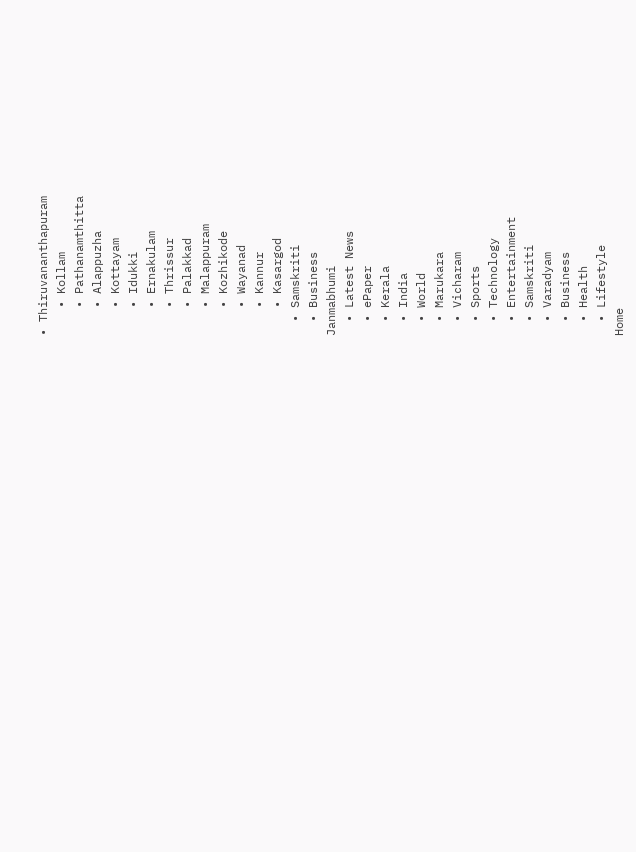• Thiruvananthapuram
    • Kollam
    • Pathanamthitta
    • Alappuzha
    • Kottayam
    • Idukki
    • Ernakulam
    • Thrissur
    • Palakkad
    • Malappuram
    • Kozhikode
    • Wayanad
    • Kannur
    • Kasargod
  • Samskriti
  • Business
Janmabhumi
  • Latest News
  • ePaper
  • Kerala
  • India
  • World
  • Marukara
  • Vicharam
  • Sports
  • Technology
  • Entertainment
  • Samskriti
  • Varadyam
  • Business
  • Health
  • Lifestyle
Home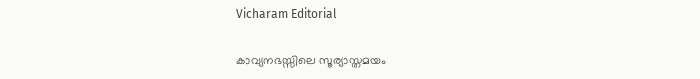Vicharam Editorial

കാവ്യനഭസ്സിലെ സൂര്യാസ്തമയം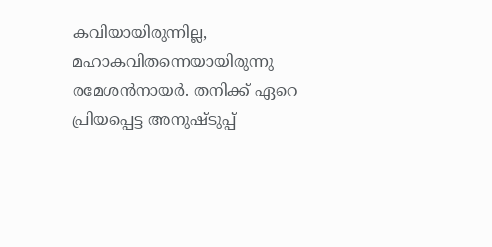കവിയായിരുന്നില്ല, മഹാകവിതന്നെയായിരുന്നു രമേശന്‍നായര്‍. തനിക്ക് ഏറെ പ്രിയപ്പെട്ട അനുഷ്ടുപ്പ്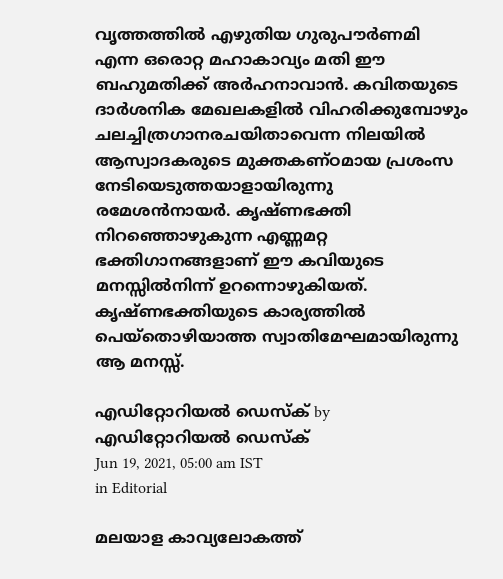വൃത്തത്തില്‍ എഴുതിയ ഗുരുപൗര്‍ണമി എന്ന ഒരൊറ്റ മഹാകാവ്യം മതി ഈ ബഹുമതിക്ക് അര്‍ഹനാവാന്‍. കവിതയുടെ ദാര്‍ശനിക മേഖലകളില്‍ വിഹരിക്കുമ്പോഴും ചലച്ചിത്രഗാനരചയിതാവെന്ന നിലയില്‍ ആസ്വാദകരുടെ മുക്തകണ്ഠമായ പ്രശംസ നേടിയെടുത്തയാളായിരുന്നു രമേശന്‍നായര്‍. കൃഷ്ണഭക്തി നിറഞ്ഞൊഴുകുന്ന എണ്ണമറ്റ ഭക്തിഗാനങ്ങളാണ് ഈ കവിയുടെ മനസ്സില്‍നിന്ന് ഉറന്നൊഴുകിയത്. കൃഷ്ണഭക്തിയുടെ കാര്യത്തില്‍ പെയ്‌തൊഴിയാത്ത സ്വാതിമേഘമായിരുന്നു ആ മനസ്സ്.

എഡിറ്റോറിയൽ ഡെസ്ക് by എഡിറ്റോറിയൽ ഡെസ്ക്
Jun 19, 2021, 05:00 am IST
in Editorial

മലയാള കാവ്യലോകത്ത്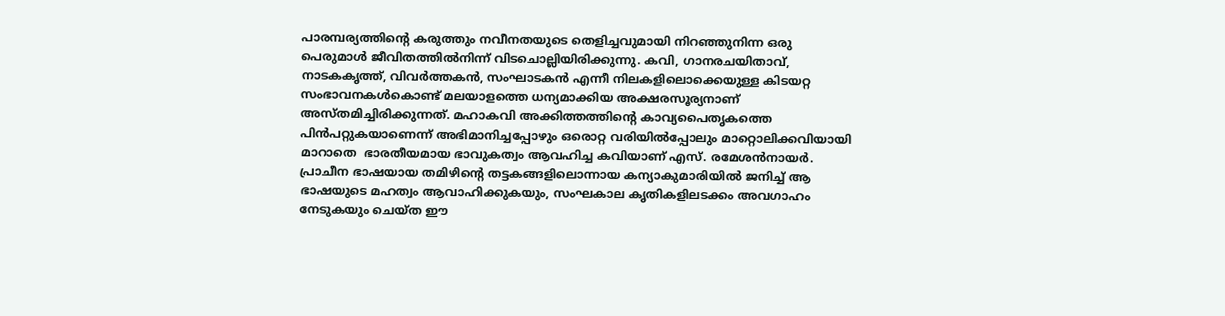പാരമ്പര്യത്തിന്റെ കരുത്തും നവീനതയുടെ തെളിച്ചവുമായി നിറഞ്ഞുനിന്ന ഒരു പെരുമാള്‍ ജീവിതത്തില്‍നിന്ന് വിടചൊല്ലിയിരിക്കുന്നു. കവി, ഗാനരചയിതാവ്, നാടകകൃത്ത്, വിവര്‍ത്തകന്‍, സംഘാടകന്‍ എന്നീ നിലകളിലൊക്കെയുള്ള കിടയറ്റ സംഭാവനകള്‍കൊണ്ട് മലയാളത്തെ ധന്യമാക്കിയ അക്ഷരസൂര്യനാണ് അസ്തമിച്ചിരിക്കുന്നത്. മഹാകവി അക്കിത്തത്തിന്റെ കാവ്യപൈതൃകത്തെ പിന്‍പറ്റുകയാണെന്ന് അഭിമാനിച്ചപ്പോഴും ഒരൊറ്റ വരിയില്‍പ്പോലും മാറ്റൊലിക്കവിയായി മാറാതെ  ഭാരതീയമായ ഭാവുകത്വം ആവഹിച്ച കവിയാണ് എസ്. രമേശന്‍നായര്‍. പ്രാചീന ഭാഷയായ തമിഴിന്റെ തട്ടകങ്ങളിലൊന്നായ കന്യാകുമാരിയില്‍ ജനിച്ച് ആ ഭാഷയുടെ മഹത്വം ആവാഹിക്കുകയും, സംഘകാല കൃതികളിലടക്കം അവഗാഹം നേടുകയും ചെയ്ത ഈ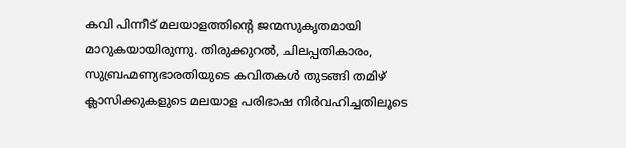കവി പിന്നീട് മലയാളത്തിന്റെ ജന്മസുകൃതമായി മാറുകയായിരുന്നു. തിരുക്കുറല്‍, ചിലപ്പതികാരം, സുബ്രഹ്മണ്യഭാരതിയുടെ കവിതകള്‍ തുടങ്ങി തമിഴ് ക്ലാസിക്കുകളുടെ മലയാള പരിഭാഷ നിര്‍വഹിച്ചതിലൂടെ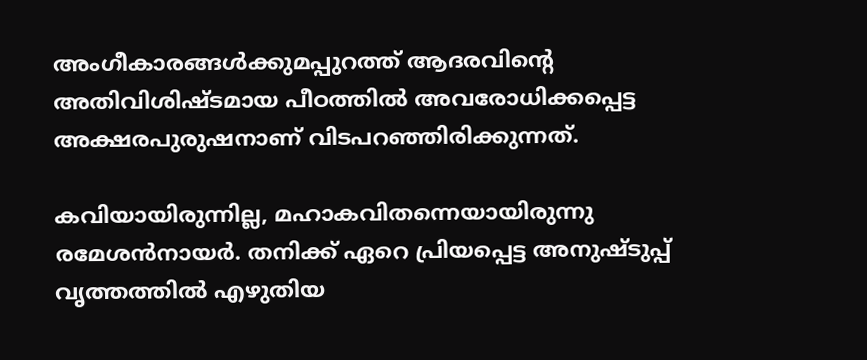അംഗീകാരങ്ങള്‍ക്കുമപ്പുറത്ത് ആദരവിന്റെ അതിവിശിഷ്ടമായ പീഠത്തില്‍ അവരോധിക്കപ്പെട്ട അക്ഷരപുരുഷനാണ് വിടപറഞ്ഞിരിക്കുന്നത്.

കവിയായിരുന്നില്ല, മഹാകവിതന്നെയായിരുന്നു രമേശന്‍നായര്‍. തനിക്ക് ഏറെ പ്രിയപ്പെട്ട അനുഷ്ടുപ്പ് വൃത്തത്തില്‍ എഴുതിയ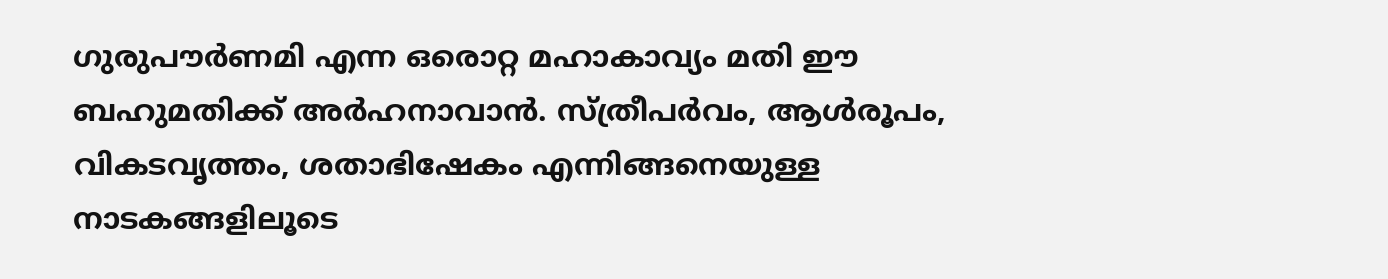ഗുരുപൗര്‍ണമി എന്ന ഒരൊറ്റ മഹാകാവ്യം മതി ഈ ബഹുമതിക്ക് അര്‍ഹനാവാന്‍. സ്ത്രീപര്‍വം, ആള്‍രൂപം, വികടവൃത്തം, ശതാഭിഷേകം എന്നിങ്ങനെയുള്ള നാടകങ്ങളിലൂടെ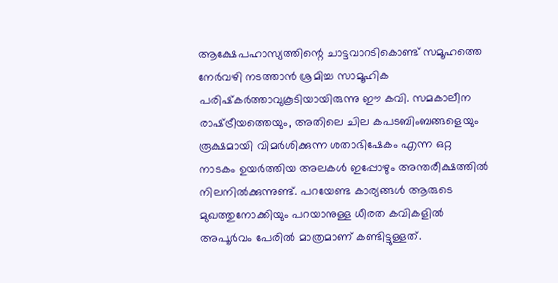ആക്ഷേപഹാസ്യത്തിന്റെ ചാട്ടവാറടികൊണ്ട് സമൂഹത്തെ നേര്‍വഴി നടത്താന്‍ ശ്രമിച്ച സാമൂഹിക പരിഷ്‌കര്‍ത്താവുകൂടിയായിരുന്നു ഈ കവി. സമകാലീന രാഷ്‌ട്രീയത്തെയും, അതിലെ ചില കപടബിംബങ്ങളെയും രൂക്ഷമായി വിമര്‍ശിക്കുന്ന ശതാഭിഷേകം എന്ന ഒറ്റ നാടകം ഉയര്‍ത്തിയ അലകള്‍ ഇപ്പോഴും അന്തരീക്ഷത്തില്‍ നിലനില്‍ക്കുന്നുണ്ട്. പറയേണ്ട കാര്യങ്ങള്‍ ആരുടെ മുഖത്തുനോക്കിയും പറയാനുള്ള ധീരത കവികളില്‍ അപൂര്‍വം പേരില്‍ മാത്രമാണ് കണ്ടിട്ടുള്ളത്.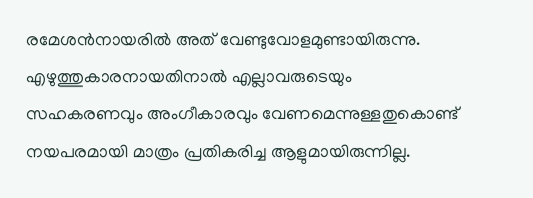രമേശന്‍നായരില്‍ അത് വേണ്ടുവോളമുണ്ടായിരുന്നു. എഴുത്തുകാരനായതിനാല്‍ എല്ലാവരുടെയും സഹകരണവും അംഗീകാരവും വേണമെന്നുള്ളതുകൊണ്ട് നയപരമായി മാത്രം പ്രതികരിച്ച ആളുമായിരുന്നില്ല.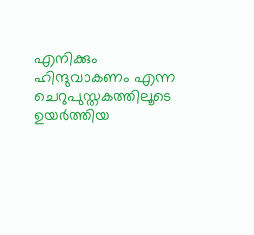എനിക്കും ഹിന്ദുവാകണം എന്ന ചെറുപുസ്തകത്തിലൂടെ ഉയര്‍ത്തിയ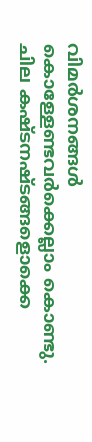വിമര്‍ശനങ്ങള്‍ കൊള്ളേണ്ടവര്‍ക്കെല്ലാം കൊണ്ടു. ചില കഷ്ടനഷ്ടങ്ങളൊക്കെ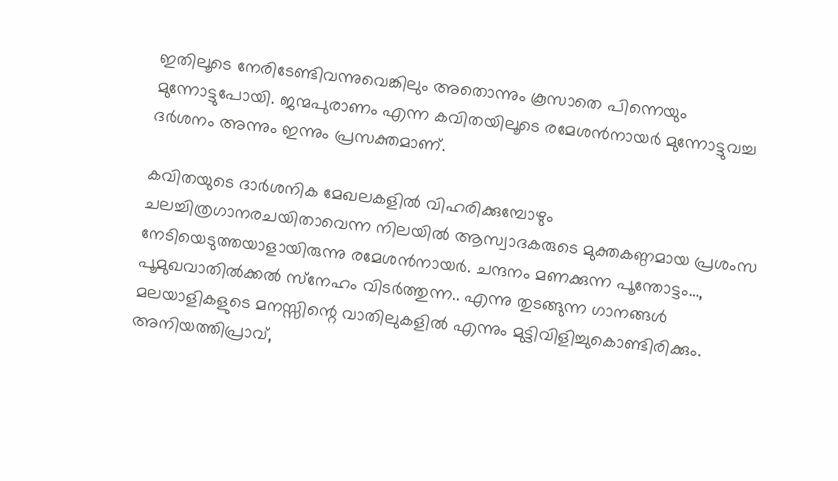ഇതിലൂടെ നേരിടേണ്ടിവന്നുവെങ്കിലും അതൊന്നും കൂസാതെ പിന്നെയും മുന്നോട്ടുപോയി. ജന്മപുരാണം എന്ന കവിതയിലൂടെ രമേശന്‍നായര്‍ മുന്നോട്ടുവച്ച ദര്‍ശനം അന്നും ഇന്നും പ്രസക്തമാണ്.

കവിതയുടെ ദാര്‍ശനിക മേഖലകളില്‍ വിഹരിക്കുമ്പോഴും ചലച്ചിത്രഗാനരചയിതാവെന്ന നിലയില്‍ ആസ്വാദകരുടെ മുക്തകണ്ഠമായ പ്രശംസ നേടിയെടുത്തയാളായിരുന്നു രമേശന്‍നായര്‍. ചന്ദനം മണക്കുന്ന പൂന്തോട്ടം…, പൂമുഖവാതില്‍ക്കല്‍ സ്‌നേഹം വിടര്‍ത്തുന്ന.. എന്നു തുടങ്ങുന്ന ഗാനങ്ങള്‍ മലയാളികളുടെ മനസ്സിന്റെ വാതിലുകളില്‍ എന്നും മുട്ടിവിളിച്ചുകൊണ്ടിരിക്കും. അനിയത്തിപ്രാവ്,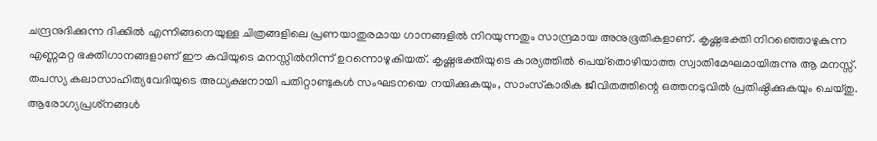ചന്ദ്രനുദിക്കുന്ന ദിക്കില്‍ എന്നിങ്ങനെയുള്ള ചിത്രങ്ങളിലെ പ്രണയാതുരമായ ഗാനങ്ങളില്‍ നിറയുന്നതും സാന്ദ്രമായ അനുഭൂതികളാണ്. കൃഷ്ണഭക്തി നിറഞ്ഞൊഴുകുന്ന എണ്ണമറ്റ ഭക്തിഗാനങ്ങളാണ് ഈ കവിയുടെ മനസ്സില്‍നിന്ന് ഉറന്നൊഴുകിയത്. കൃഷ്ണഭക്തിയുടെ കാര്യത്തില്‍ പെയ്‌തൊഴിയാത്ത സ്വാതിമേഘമായിരുന്നു ആ മനസ്സ്. തപസ്യ കലാസാഹിത്യവേദിയുടെ അധ്യക്ഷനായി പതിറ്റാണ്ടുകള്‍ സംഘടനയെ നയിക്കുകയും, സാംസ്‌കാരിക ജീവിതത്തിന്റെ ഒത്തനടുവില്‍ പ്രതിഷ്ഠിക്കുകയും ചെയ്തു. ആരോഗ്യപ്രശ്‌നങ്ങള്‍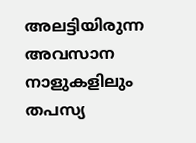അലട്ടിയിരുന്ന അവസാന നാളുകളിലും തപസ്യ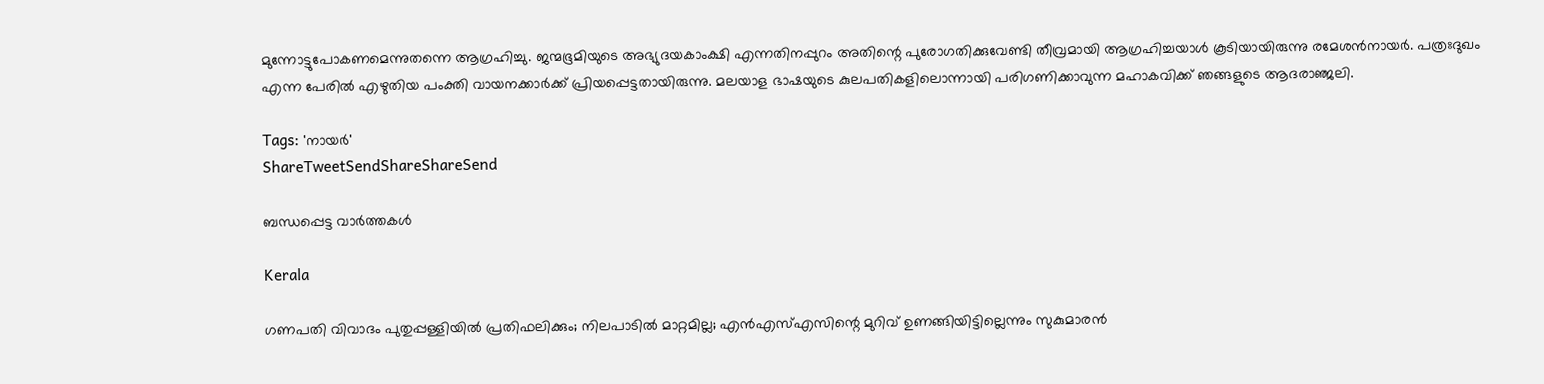മുന്നോട്ടുപോകണമെന്നുതന്നെ ആഗ്രഹിച്ചു. ജന്മഭൂമിയുടെ അഭ്യുദയകാംക്ഷി എന്നതിനപ്പുറം അതിന്റെ പുരോഗതിക്കുവേണ്ടി തീവ്രമായി ആഗ്രഹിച്ചയാള്‍ കൂടിയായിരുന്നു രമേശന്‍നായര്‍. പത്രഃദുഖം എന്ന പേരില്‍ എഴുതിയ പംക്തി വായനക്കാര്‍ക്ക് പ്രിയപ്പെട്ടതായിരുന്നു. മലയാള ഭാഷയുടെ കുലപതികളിലൊന്നായി പരിഗണിക്കാവുന്ന മഹാകവിക്ക് ഞങ്ങളുടെ ആദരാഞ്ജലി.

Tags: 'നായര്‍'
ShareTweetSendShareShareSend

ബന്ധപ്പെട്ട വാര്‍ത്തകള്‍

Kerala

ഗണപതി വിവാദം പുതുപ്പള്ളിയില്‍ പ്രതിഫലിക്കും; നിലപാടില്‍ മാറ്റമില്ല; എന്‍എസ്എസിന്റെ മുറിവ് ഉണങ്ങിയിട്ടില്ലെന്നും സുകുമാരന്‍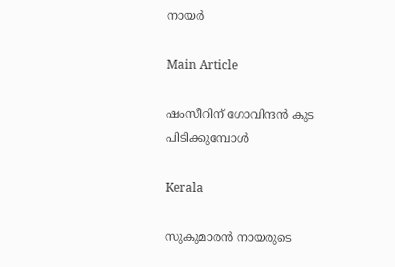നായര്‍

Main Article

ഷംസീറിന് ഗോവിന്ദന്‍ കുട പിടിക്കുമ്പോള്‍

Kerala

സുകുമാരന്‍ നായരുടെ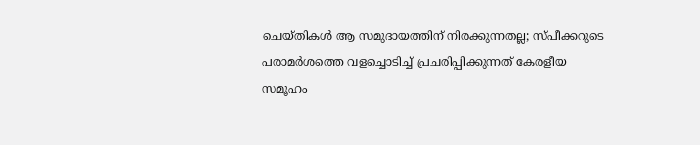ചെയ്തികള്‍ ആ സമുദായത്തിന് നിരക്കുന്നതല്ല; സ്പീക്കറുടെ പരാമര്‍ശത്തെ വളച്ചൊടിച്ച് പ്രചരിപ്പിക്കുന്നത് കേരളീയ സമൂഹം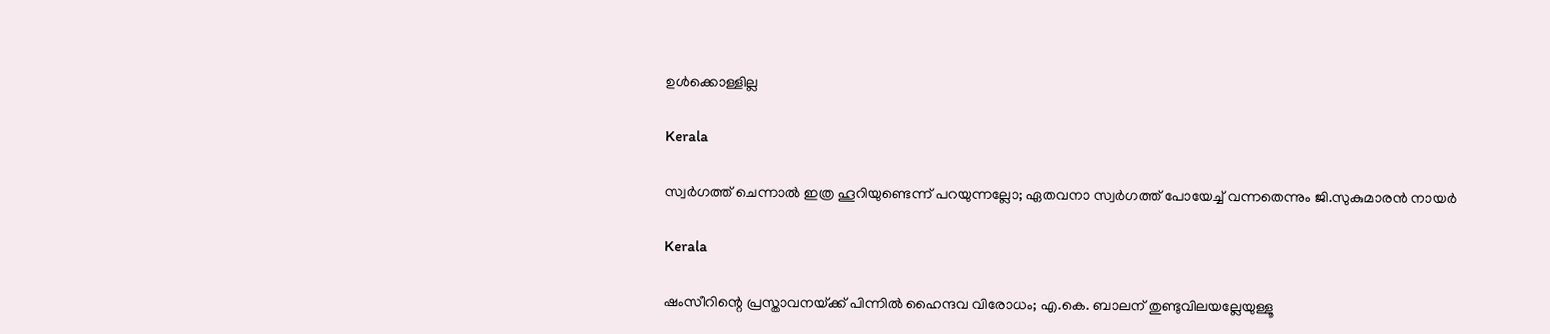ഉള്‍ക്കൊള്ളില്ല

Kerala

സ്വര്‍ഗത്ത് ചെന്നാല്‍ ഇത്ര ഹൂറിയുണ്ടെന്ന് പറയുന്നല്ലോ; ഏതവനാ സ്വര്‍ഗത്ത് പോയേച്ച് വന്നതെന്നും ജി.സുകുമാരന്‍ നായര്‍

Kerala

ഷംസീറിന്റെ പ്രസ്താവനയ്‌ക്ക് പിന്നില്‍ ഹൈന്ദവ വിരോധം; എ.കെ. ബാലന് തുണ്ടുവിലയല്ലേയുള്ളൂ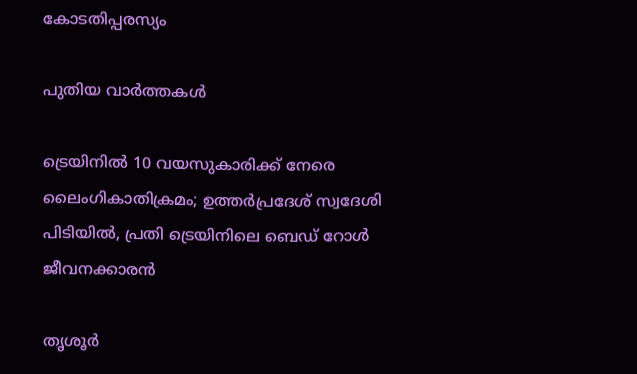കോടതിപ്പരസ്യം

പുതിയ വാര്‍ത്തകള്‍

ട്രെയിനിൽ 10 വയസുകാരിക്ക് നേരെ ലൈംഗികാതിക്രമം; ഉത്തർപ്രദേശ് സ്വദേശി പിടിയിൽ, പ്രതി ട്രെയിനിലെ ബെഡ് റോൾ ജീവനക്കാരൻ

തൃശൂർ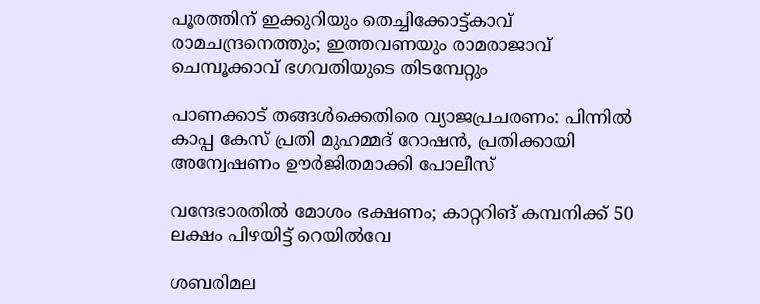പൂരത്തിന് ഇക്കുറിയും തെച്ചിക്കോട്ട്കാവ് രാമചന്ദ്രനെത്തും; ഇത്തവണയും രാമരാജാവ് ചെമ്പൂക്കാവ് ഭഗവതിയുടെ തിടമ്പേറ്റും

പാണക്കാട് തങ്ങൾക്കെതിരെ വ്യാജപ്രചരണം: പിന്നിൽ കാപ്പ കേസ് പ്രതി മുഹമ്മദ് റോഷൻ, പ്രതിക്കായി അന്വേഷണം ഊർജിതമാക്കി പോലീസ്

വന്ദേഭാരതിൽ മോശം ഭക്ഷണം; കാറ്ററിങ് കമ്പനിക്ക് 50 ലക്ഷം പിഴയിട്ട് റെയിൽവേ

ശബരിമല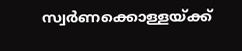സ്വർണക്കൊള്ളയ്‌ക്ക്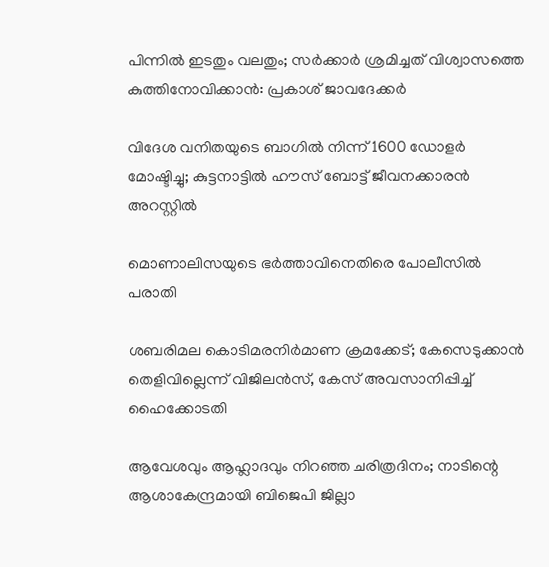പിന്നിൽ ഇടതും വലതും; സര്‍ക്കാര്‍ ശ്രമിച്ചത് വിശ്വാസത്തെ കുത്തിനോവിക്കാൻ: പ്രകാശ് ജാവദേക്കര്‍

വിദേശ വനിതയുടെ ബാഗിൽ നിന്ന് 1600 ഡോളർ മോഷ്ടിച്ചു; കുട്ടനാട്ടിൽ ഹൗസ് ബോട്ട് ജീവനക്കാരൻ അറസ്റ്റിൽ

മൊണാലിസയുടെ ഭർത്താവിനെതിരെ പോലീസിൽ പരാതി

ശബരിമല കൊടിമരനിർമാണ ക്രമക്കേട്; കേസെടുക്കാൻ തെളിവില്ലെന്ന് വിജിലൻസ്, കേസ് അവസാനിപ്പിച്ച് ഹൈക്കോടതി

ആവേശവും ആഹ്ലാദവും നിറഞ്ഞ ചരിത്രദിനം; നാടിന്റെ ആശാകേന്ദ്രമായി ബിജെപി ജില്ലാ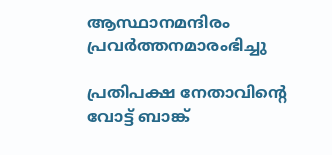ആസ്ഥാനമന്ദിരം പ്രവര്‍ത്തനമാരംഭിച്ചു

പ്രതിപക്ഷ നേതാവിന്റെ വോട്ട് ബാങ്ക്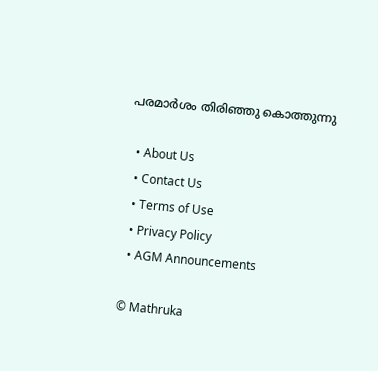പരമാര്‍ശം തിരിഞ്ഞു കൊത്തുന്നു

  • About Us
  • Contact Us
  • Terms of Use
  • Privacy Policy
  • AGM Announcements

© Mathruka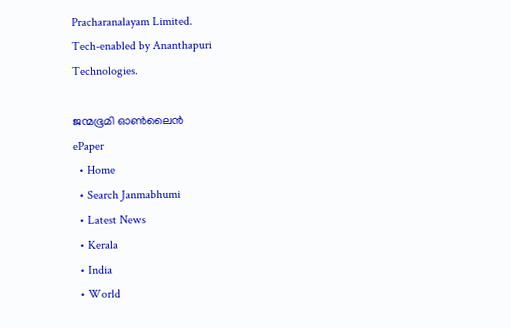Pracharanalayam Limited.
Tech-enabled by Ananthapuri Technologies.

ജന്മഭൂമി ഓണ്‍ലൈന്‍
ePaper
  • Home
  • Search Janmabhumi
  • Latest News
  • Kerala
  • India
  • World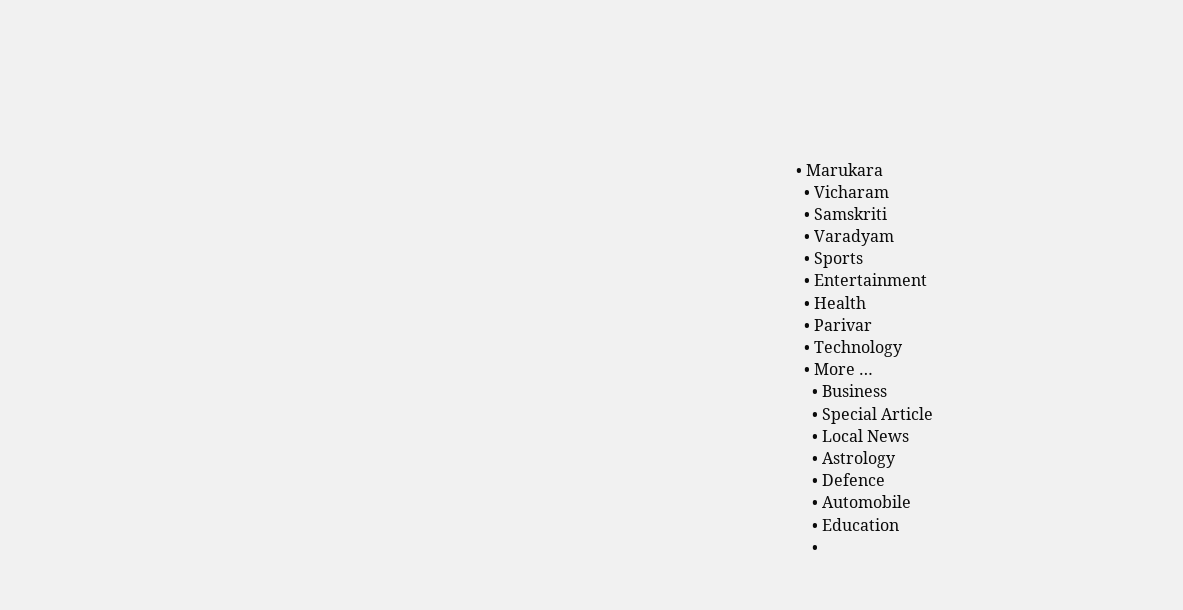• Marukara
  • Vicharam
  • Samskriti
  • Varadyam
  • Sports
  • Entertainment
  • Health
  • Parivar
  • Technology
  • More …
    • Business
    • Special Article
    • Local News
    • Astrology
    • Defence
    • Automobile
    • Education
    •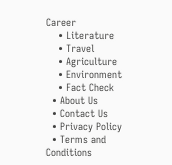Career
    • Literature
    • Travel
    • Agriculture
    • Environment
    • Fact Check
  • About Us
  • Contact Us
  • Privacy Policy
  • Terms and Conditions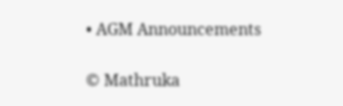• AGM Announcements

© Mathruka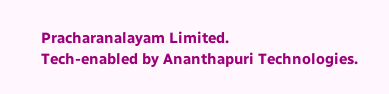Pracharanalayam Limited.
Tech-enabled by Ananthapuri Technologies.